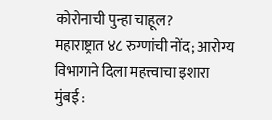कोरोनाची पुन्हा चाहूल?
महाराष्ट्रात ४८ रुग्णांची नोंद; आरोग्य विभागाने दिला महत्त्वाचा इशारा
मुंबई :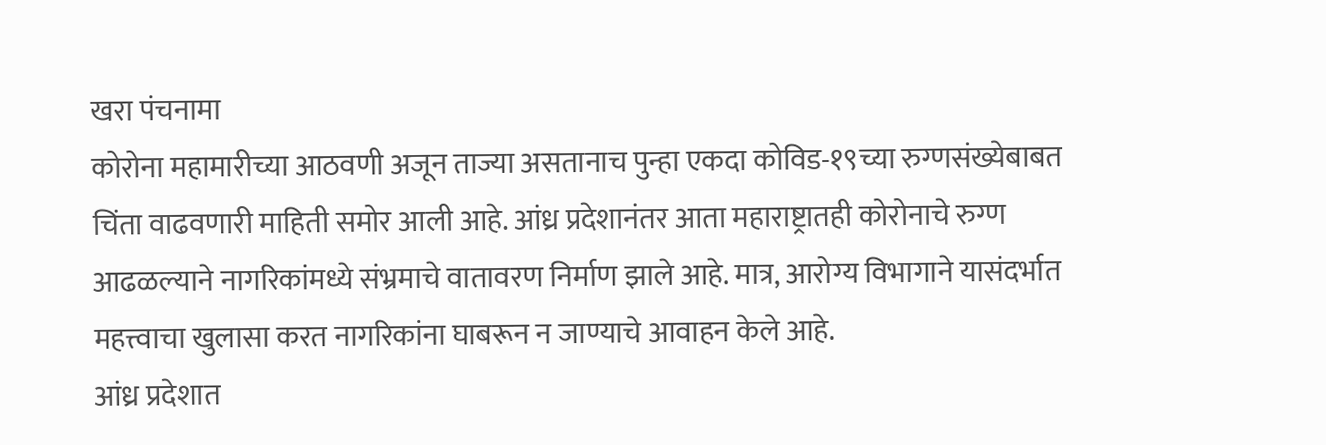खरा पंचनामा
कोरोना महामारीच्या आठवणी अजून ताज्या असतानाच पुन्हा एकदा कोविड-१९च्या रुग्णसंख्येबाबत चिंता वाढवणारी माहिती समोर आली आहे. आंध्र प्रदेशानंतर आता महाराष्ट्रातही कोरोनाचे रुग्ण आढळल्याने नागरिकांमध्ये संभ्रमाचे वातावरण निर्माण झाले आहे. मात्र, आरोग्य विभागाने यासंदर्भात महत्त्वाचा खुलासा करत नागरिकांना घाबरून न जाण्याचे आवाहन केले आहे.
आंध्र प्रदेशात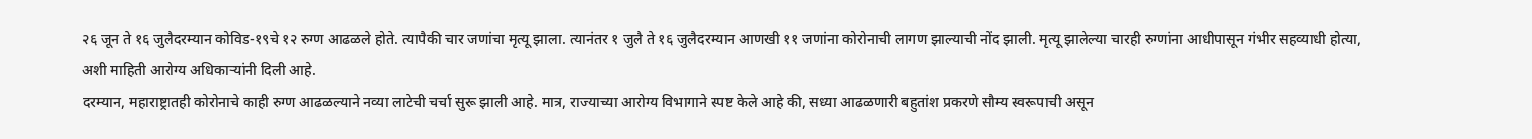२६ जून ते १६ जुलैदरम्यान कोविड-१९चे १२ रुग्ण आढळले होते. त्यापैकी चार जणांचा मृत्यू झाला. त्यानंतर १ जुलै ते १६ जुलैदरम्यान आणखी ११ जणांना कोरोनाची लागण झाल्याची नोंद झाली. मृत्यू झालेल्या चारही रुग्णांना आधीपासून गंभीर सहव्याधी होत्या, अशी माहिती आरोग्य अधिकाऱ्यांनी दिली आहे.
दरम्यान, महाराष्ट्रातही कोरोनाचे काही रुग्ण आढळल्याने नव्या लाटेची चर्चा सुरू झाली आहे. मात्र, राज्याच्या आरोग्य विभागाने स्पष्ट केले आहे की, सध्या आढळणारी बहुतांश प्रकरणे सौम्य स्वरूपाची असून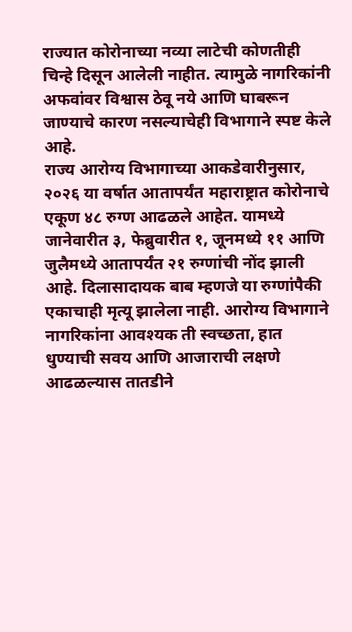राज्यात कोरोनाच्या नव्या लाटेची कोणतीही चिन्हे दिसून आलेली नाहीत. त्यामुळे नागरिकांनी अफवांवर विश्वास ठेवू नये आणि घाबरून जाण्याचे कारण नसल्याचेही विभागाने स्पष्ट केले आहे.
राज्य आरोग्य विभागाच्या आकडेवारीनुसार, २०२६ या वर्षात आतापर्यंत महाराष्ट्रात कोरोनाचे एकूण ४८ रुग्ण आढळले आहेत. यामध्ये जानेवारीत ३, फेब्रुवारीत १, जूनमध्ये ११ आणि जुलैमध्ये आतापर्यंत २१ रुग्णांची नोंद झाली आहे. दिलासादायक बाब म्हणजे या रुग्णांपैकी एकाचाही मृत्यू झालेला नाही. आरोग्य विभागाने नागरिकांना आवश्यक ती स्वच्छता, हात धुण्याची सवय आणि आजाराची लक्षणे आढळल्यास तातडीने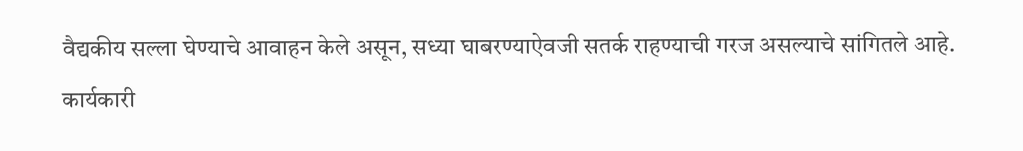वैद्यकीय सल्ला घेण्याचे आवाहन केले असून, सध्या घाबरण्याऐवजी सतर्क राहण्याची गरज असल्याचे सांगितले आहे.
कार्यकारी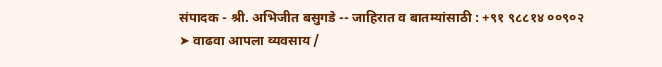संपादक - श्री. अभिजीत बसुगडे -- जाहिरात व बातम्यांसाठी : +९१ ९८८१४ ००९०२
➤ वाढवा आपला व्यवसाय /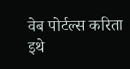वेब पोर्टल्स करिता इथे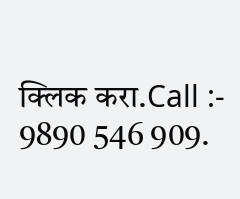क्लिक करा.Call :- 9890 546 909.